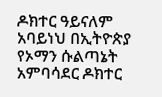ዶክተር ዓይናለም አባይነህ በኢትዮጵያ የኦማን ሱልጣኔት አምባሳደር ዶክተር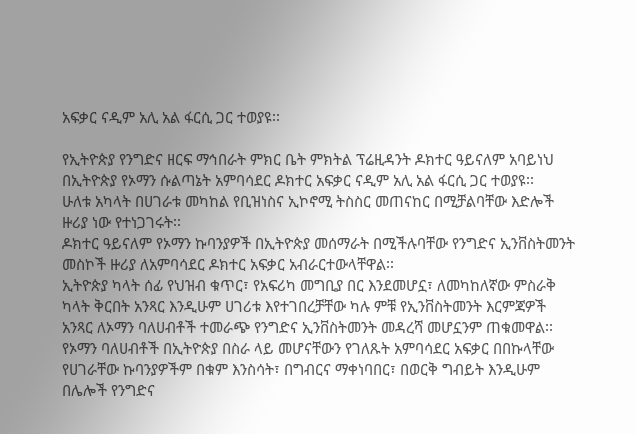አፍቃር ናዲም አሊ አል ፋርሲ ጋር ተወያዩ፡፡

የኢትዮጵያ የንግድና ዘርፍ ማኅበራት ምክር ቤት ምክትል ፕሬዚዳንት ዶክተር ዓይናለም አባይነህ በኢትዮጵያ የኦማን ሱልጣኔት አምባሳደር ዶክተር አፍቃር ናዲም አሊ አል ፋርሲ ጋር ተወያዩ፡፡
ሁለቱ አካላት በሀገራቱ መካከል የቢዝነስና ኢኮኖሚ ትስስር መጠናከር በሚቻልባቸው እድሎች ዙሪያ ነው የተነጋገሩት፡፡
ዶክተር ዓይናለም የኦማን ኩባንያዎች በኢትዮጵያ መሰማራት በሚችሉባቸው የንግድና ኢንቨስትመንት መስኮች ዙሪያ ለአምባሳደር ዶክተር አፍቃር አብራርተውላቸዋል፡፡
ኢትዮጵያ ካላት ሰፊ የህዝብ ቁጥር፣ የአፍሪካ መግቢያ በር እንደመሆኗ፣ ለመካከለኛው ምስራቅ ካላት ቅርበት አንጻር እንዲሁም ሀገሪቱ እየተገበረቻቸው ካሉ ምቹ የኢንቨስትመንት እርምጃዎች አንጻር ለኦማን ባለሀብቶች ተመራጭ የንግድና ኢንቨስትመንት መዳረሻ መሆኗንም ጠቁመዋል፡፡
የኦማን ባለሀብቶች በኢትዮጵያ በስራ ላይ መሆናቸውን የገለጹት አምባሳደር አፍቃር በበኩላቸው የሀገራቸው ኩባንያዎችም በቁም እንስሳት፣ በግብርና ማቀነባበር፣ በወርቅ ግብይት እንዲሁም በሌሎች የንግድና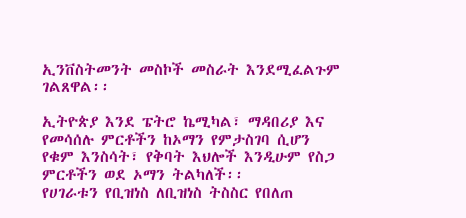ኢንቨስትመንት መስኮች መስራት እንደሚፈልጉም ገልጸዋል፡፡

ኢትዮጵያ እንደ ፔትሮ ኬሚካል፣ ማዳበሪያ እና የመሳሰሉ ምርቶችን ከኦማን የምታስገባ ሲሆን የቁም እንስሳት፣ የቅባት እህሎች እንዲሁም የስጋ ምርቶችን ወደ ኦማን ትልካለች፡፡
የሀገራቱን የቢዝነስ ለቢዝነስ ትስስር የበለጠ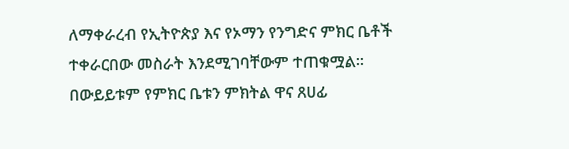ለማቀራረብ የኢትዮጵያ እና የኦማን የንግድና ምክር ቤቶች ተቀራርበው መስራት እንደሚገባቸውም ተጠቁሟል፡፡
በውይይቱም የምክር ቤቱን ምክትል ዋና ጸሀፊ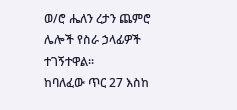ወ/ሮ ሔለን ረታን ጨምሮ ሌሎች የስራ ኃላፊዎች ተገኝተዋል፡፡
ከባለፈው ጥር 27 እስከ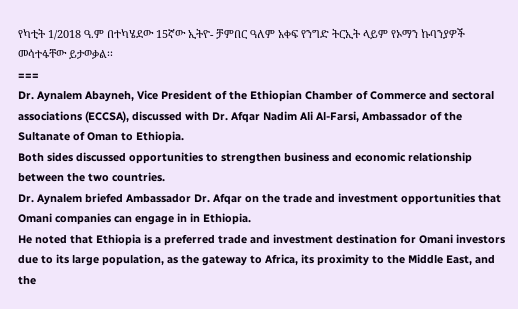የካቲት 1/2018 ዓ.ም በተካሄደው 15ኛው ኢትዮ- ቻምበር ዓለም አቀፍ የንግድ ትርኢት ላይም የኦማን ኩባንያዎች መሳተፋቸው ይታወቃል፡፡
===
Dr. Aynalem Abayneh, Vice President of the Ethiopian Chamber of Commerce and sectoral associations (ECCSA), discussed with Dr. Afqar Nadim Ali Al-Farsi, Ambassador of the Sultanate of Oman to Ethiopia.
Both sides discussed opportunities to strengthen business and economic relationship between the two countries.
Dr. Aynalem briefed Ambassador Dr. Afqar on the trade and investment opportunities that Omani companies can engage in in Ethiopia.
He noted that Ethiopia is a preferred trade and investment destination for Omani investors due to its large population, as the gateway to Africa, its proximity to the Middle East, and the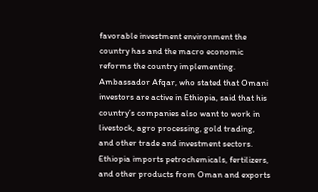favorable investment environment the country has and the macro economic reforms the country implementing.
Ambassador Afqar, who stated that Omani investors are active in Ethiopia, said that his country’s companies also want to work in livestock, agro processing, gold trading, and other trade and investment sectors.
Ethiopia imports petrochemicals, fertilizers, and other products from Oman and exports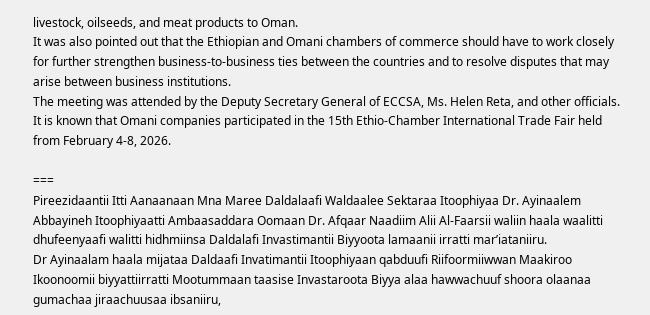livestock, oilseeds, and meat products to Oman.
It was also pointed out that the Ethiopian and Omani chambers of commerce should have to work closely for further strengthen business-to-business ties between the countries and to resolve disputes that may arise between business institutions.
The meeting was attended by the Deputy Secretary General of ECCSA, Ms. Helen Reta, and other officials.
It is known that Omani companies participated in the 15th Ethio-Chamber International Trade Fair held from February 4-8, 2026.

===
Pireezidaantii Itti Aanaanaan Mna Maree Daldalaafi Waldaalee Sektaraa Itoophiyaa Dr. Ayinaalem Abbayineh Itoophiyaatti Ambaasaddara Oomaan Dr. Afqaar Naadiim Alii Al-Faarsii waliin haala waalitti dhufeenyaafi walitti hidhmiinsa Daldalafi Invastimantii Biyyoota lamaanii irratti mar’iataniiru.
Dr Ayinaalam haala mijataa Daldaafi Invatimantii Itoophiyaan qabduufi Riifoormiiwwan Maakiroo Ikoonoomii biyyattiirratti Mootummaan taasise Invastaroota Biyya alaa hawwachuuf shoora olaanaa gumachaa jiraachuusaa ibsaniiru,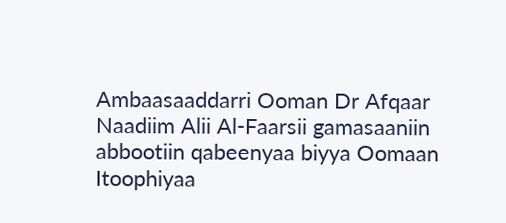Ambaasaaddarri Ooman Dr Afqaar Naadiim Alii Al-Faarsii gamasaaniin abbootiin qabeenyaa biyya Oomaan Itoophiyaa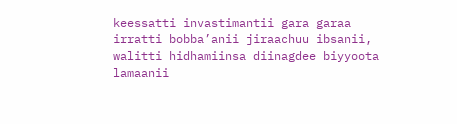keessatti invastimantii gara garaa irratti bobba’anii jiraachuu ibsanii, walitti hidhamiinsa diinagdee biyyoota lamaanii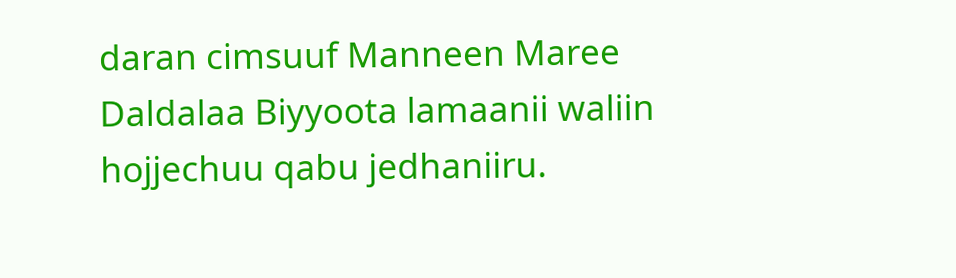daran cimsuuf Manneen Maree Daldalaa Biyyoota lamaanii waliin hojjechuu qabu jedhaniiru.